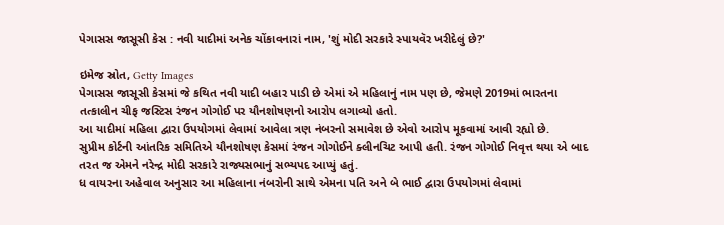પેગાસસ જાસૂસી કેસ : નવી યાદીમાં અનેક ચોંકાવનારાં નામ, 'શું મોદી સરકારે સ્પાયવૅર ખરીદેલું છે?'

ઇમેજ સ્રોત, Getty Images
પેગાસસ જાસૂસી કેસમાં જે કથિત નવી યાદી બહાર પાડી છે એમાં એ મહિલાનું નામ પણ છે, જેમણે 2019માં ભારતના તત્કાલીન ચીફ જસ્ટિસ રંજન ગોગોઈ પર યૌનશોષણનો આરોપ લગાવ્યો હતો.
આ યાદીમાં મહિલા દ્વારા ઉપયોગમાં લેવામાં આવેલા ત્રણ નંબરનો સમાવેશ છે એવો આરોપ મૂકવામાં આવી રહ્યો છે.
સુપ્રીમ કોર્ટની આંતરિક સમિતિએ યૌનશોષણ કેસમાં રંજન ગોગોઈને ક્લીનચિટ આપી હતી. રંજન ગોગોઈ નિવૃત્ત થયા એ બાદ તરત જ એમને નરેન્દ્ર મોદી સરકારે રાજ્યસભાનું સભ્યપદ આપ્યું હતું.
ધ વાયરના અહેવાલ અનુસાર આ મહિલાના નંબરોની સાથે એમના પતિ અને બે ભાઈ દ્વારા ઉપયોગમાં લેવામાં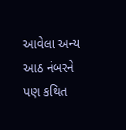આવેલા અન્ય આઠ નંબરને પણ કથિત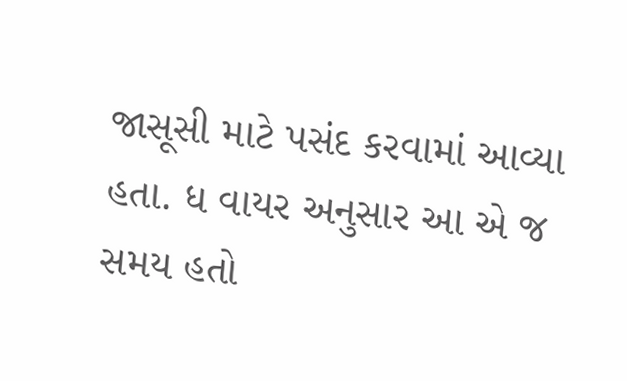જાસૂસી માટે પસંદ કરવામાં આવ્યા હતા. ધ વાયર અનુસાર આ એ જ સમય હતો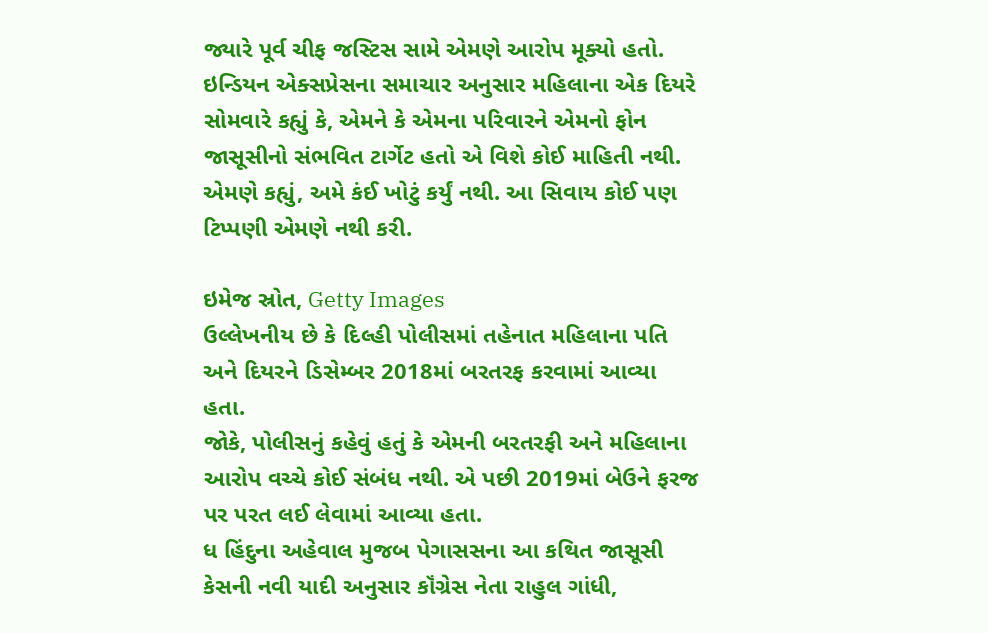જ્યારે પૂર્વ ચીફ જસ્ટિસ સામે એમણે આરોપ મૂક્યો હતો.
ઇન્ડિયન એક્સપ્રેસના સમાચાર અનુસાર મહિલાના એક દિયરે સોમવારે કહ્યું કે, એમને કે એમના પરિવારને એમનો ફોન જાસૂસીનો સંભવિત ટાર્ગેટ હતો એ વિશે કોઈ માહિતી નથી. એમણે કહ્યું, અમે કંઈ ખોટું કર્યું નથી. આ સિવાય કોઈ પણ ટિપ્પણી એમણે નથી કરી.

ઇમેજ સ્રોત, Getty Images
ઉલ્લેખનીય છે કે દિલ્હી પોલીસમાં તહેનાત મહિલાના પતિ અને દિયરને ડિસેમ્બર 2018માં બરતરફ કરવામાં આવ્યા હતા.
જોકે, પોલીસનું કહેવું હતું કે એમની બરતરફી અને મહિલાના આરોપ વચ્ચે કોઈ સંબંધ નથી. એ પછી 2019માં બેઉને ફરજ પર પરત લઈ લેવામાં આવ્યા હતા.
ધ હિંદુના અહેવાલ મુજબ પેગાસસના આ કથિત જાસૂસી કેસની નવી યાદી અનુસાર કૉંગ્રેસ નેતા રાહુલ ગાંધી,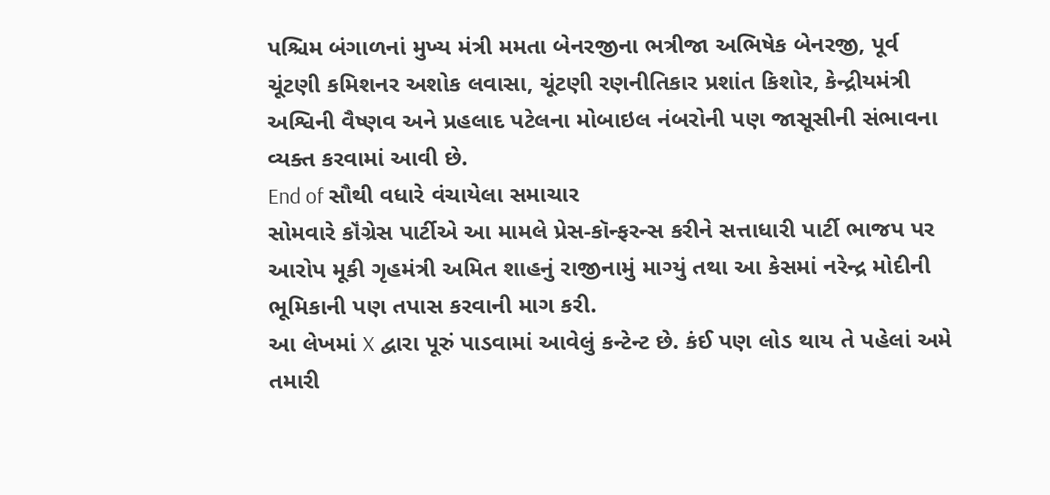પશ્ચિમ બંગાળનાં મુખ્ય મંત્રી મમતા બેનરજીના ભત્રીજા અભિષેક બેનરજી, પૂર્વ ચૂંટણી કમિશનર અશોક લવાસા, ચૂંટણી રણનીતિકાર પ્રશાંત કિશોર, કેન્દ્રીયમંત્રી અશ્વિની વૈષ્ણવ અને પ્રહલાદ પટેલના મોબાઇલ નંબરોની પણ જાસૂસીની સંભાવના વ્યક્ત કરવામાં આવી છે.
End of સૌથી વધારે વંચાયેલા સમાચાર
સોમવારે કૉંગ્રેસ પાર્ટીએ આ મામલે પ્રેસ-કૉન્ફરન્સ કરીને સત્તાધારી પાર્ટી ભાજપ પર આરોપ મૂકી ગૃહમંત્રી અમિત શાહનું રાજીનામું માગ્યું તથા આ કેસમાં નરેન્દ્ર મોદીની ભૂમિકાની પણ તપાસ કરવાની માગ કરી.
આ લેખમાં X દ્વારા પૂરું પાડવામાં આવેલું કન્ટેન્ટ છે. કંઈ પણ લોડ થાય તે પહેલાં અમે તમારી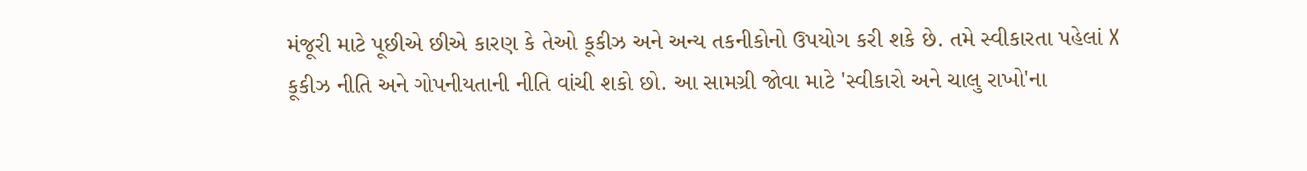મંજૂરી માટે પૂછીએ છીએ કારણ કે તેઓ કૂકીઝ અને અન્ય તકનીકોનો ઉપયોગ કરી શકે છે. તમે સ્વીકારતા પહેલાં X કૂકીઝ નીતિ અને ગોપનીયતાની નીતિ વાંચી શકો છો. આ સામગ્રી જોવા માટે 'સ્વીકારો અને ચાલુ રાખો'ના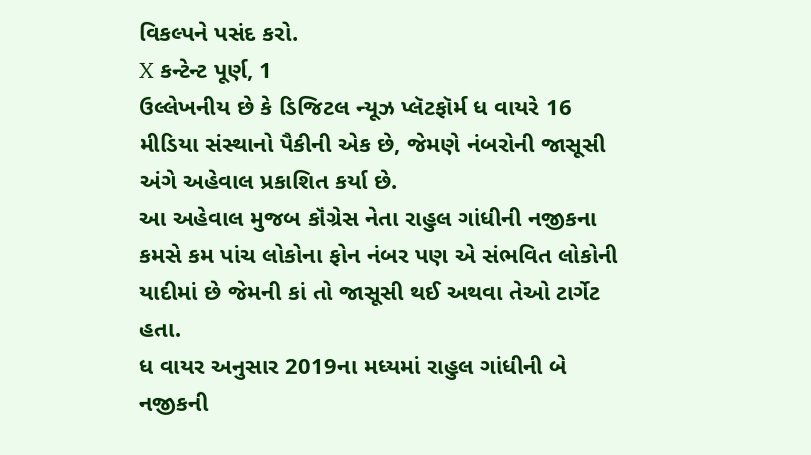વિકલ્પને પસંદ કરો.
X કન્ટેન્ટ પૂર્ણ, 1
ઉલ્લેખનીય છે કે ડિજિટલ ન્યૂઝ પ્લૅટફૉર્મ ધ વાયરે 16 મીડિયા સંસ્થાનો પૈકીની એક છે, જેમણે નંબરોની જાસૂસી અંગે અહેવાલ પ્રકાશિત કર્યા છે.
આ અહેવાલ મુજબ કૉંગ્રેસ નેતા રાહુલ ગાંધીની નજીકના કમસે કમ પાંચ લોકોના ફોન નંબર પણ એ સંભવિત લોકોની યાદીમાં છે જેમની કાં તો જાસૂસી થઈ અથવા તેઓ ટાર્ગેટ હતા.
ધ વાયર અનુસાર 2019ના મધ્યમાં રાહુલ ગાંધીની બે નજીકની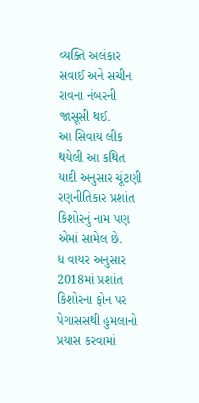વ્યક્તિ અલંકાર સવાઈ અને સચીન રાવના નંબરની જાસૂસી થઈ.
આ સિવાય લીક થયેલી આ કથિત યાદી અનુસાર ચૂંટણી રણનીતિકાર પ્રશાંત કિશોરનું નામ પણ એમાં સામેલ છે.
ધ વાયર અનુસાર 2018માં પ્રશાંત કિશોરના ફોન પર પેગાસસથી હુમલાનો પ્રયાસ કરવામાં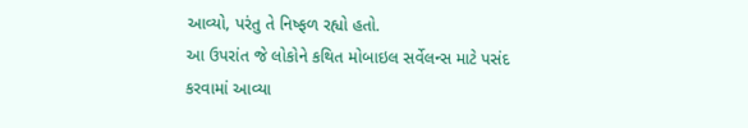આવ્યો, પરંતુ તે નિષ્ફળ રહ્યો હતો.
આ ઉપરાંત જે લોકોને કથિત મોબાઇલ સર્વેલન્સ માટે પસંદ કરવામાં આવ્યા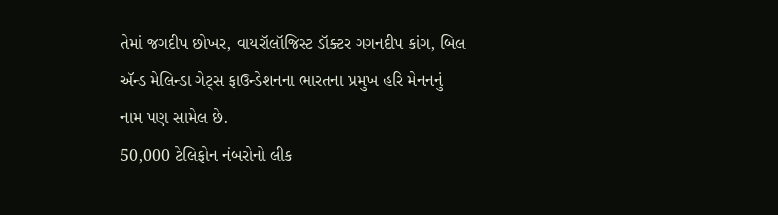તેમાં જગદીપ છોખર, વાયરૉલૉજિસ્ટ ડૉક્ટર ગગનદીપ કાંગ, બિલ ઍન્ડ મેલિન્ડા ગેટ્સ ફાઉન્ડેશનના ભારતના પ્રમુખ હરિ મેનનનું નામ પણ સામેલ છે.
50,000 ટેલિફોન નંબરોનો લીક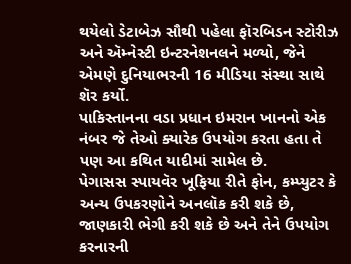થયેલો ડેટાબેઝ સૌથી પહેલા ફૉરબિડન સ્ટોરીઝ અને ઍમ્નેસ્ટી ઇન્ટરનેશનલને મળ્યો, જેને એમણે દુનિયાભરની 16 મીડિયા સંસ્થા સાથે શૅર કર્યો.
પાકિસ્તાનના વડા પ્રધાન ઇમરાન ખાનનો એક નંબર જે તેઓ ક્યારેક ઉપયોગ કરતા હતા તે પણ આ કથિત યાદીમાં સામેલ છે.
પેગાસસ સ્પાયવૅર ખૂફિયા રીતે ફોન, કમ્પ્યુટર કે અન્ય ઉપકરણોને અનલૉક કરી શકે છે, જાણકારી ભેગી કરી શકે છે અને તેને ઉપયોગ કરનારની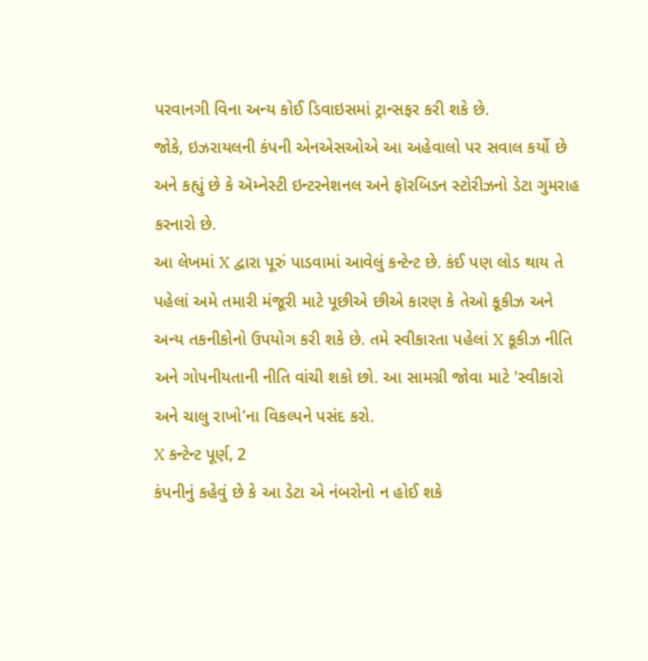પરવાનગી વિના અન્ય કોઈ ડિવાઇસમાં ટ્રાન્સફર કરી શકે છે.
જોકે, ઇઝરાયલની કંપની એનએસઓએ આ અહેવાલો પર સવાલ કર્યો છે અને કહ્યું છે કે ઍમ્નેસ્ટી ઇન્ટરનેશનલ અને ફૉરબિડન સ્ટોરીઝનો ડેટા ગુમરાહ કરનારો છે.
આ લેખમાં X દ્વારા પૂરું પાડવામાં આવેલું કન્ટેન્ટ છે. કંઈ પણ લોડ થાય તે પહેલાં અમે તમારી મંજૂરી માટે પૂછીએ છીએ કારણ કે તેઓ કૂકીઝ અને અન્ય તકનીકોનો ઉપયોગ કરી શકે છે. તમે સ્વીકારતા પહેલાં X કૂકીઝ નીતિ અને ગોપનીયતાની નીતિ વાંચી શકો છો. આ સામગ્રી જોવા માટે 'સ્વીકારો અને ચાલુ રાખો'ના વિકલ્પને પસંદ કરો.
X કન્ટેન્ટ પૂર્ણ, 2
કંપનીનું કહેવું છે કે આ ડેટા એ નંબરોનો ન હોઈ શકે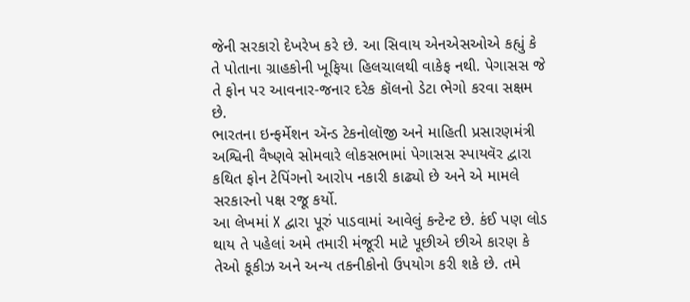જેની સરકારો દેખરેખ કરે છે. આ સિવાય એનએસઓએ કહ્યું કે તે પોતાના ગ્રાહકોની ખૂફિયા હિલચાલથી વાકેફ નથી. પેગાસસ જે તે ફોન પર આવનાર-જનાર દરેક કૉલનો ડેટા ભેગો કરવા સક્ષમ છે.
ભારતના ઇન્ફર્મેશન ઍન્ડ ટેકનોલૉજી અને માહિતી પ્રસારણમંત્રી અશ્વિની વૈષ્ણવે સોમવારે લોકસભામાં પેગાસસ સ્પાયવૅર દ્વારા કથિત ફોન ટેપિંગનો આરોપ નકારી કાઢ્યો છે અને એ મામલે સરકારનો પક્ષ રજૂ કર્યો.
આ લેખમાં X દ્વારા પૂરું પાડવામાં આવેલું કન્ટેન્ટ છે. કંઈ પણ લોડ થાય તે પહેલાં અમે તમારી મંજૂરી માટે પૂછીએ છીએ કારણ કે તેઓ કૂકીઝ અને અન્ય તકનીકોનો ઉપયોગ કરી શકે છે. તમે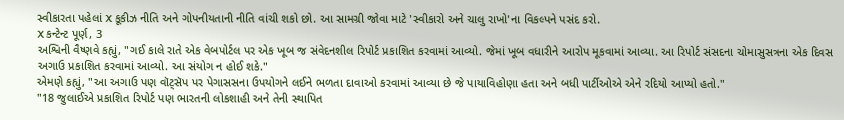સ્વીકારતા પહેલાં X કૂકીઝ નીતિ અને ગોપનીયતાની નીતિ વાંચી શકો છો. આ સામગ્રી જોવા માટે 'સ્વીકારો અને ચાલુ રાખો'ના વિકલ્પને પસંદ કરો.
X કન્ટેન્ટ પૂર્ણ, 3
અશ્વિની વૈષ્ણવે કહ્યું, "ગઈ કાલે રાતે એક વેબપોર્ટલ પર એક ખૂબ જ સંવેદનશીલ રિપોર્ટ પ્રકાશિત કરવામાં આવ્યો. જેમાં ખૂબ વધારીને આરોપ મૂકવામાં આવ્યા. આ રિપોર્ટ સંસદના ચોમાસુસત્રના એક દિવસ અગાઉ પ્રકાશિત કરવામાં આવ્યો. આ સંયોગ ન હોઈ શકે."
એમણે કહ્યું, "આ અગાઉ પણ વૉટ્સૅપ પર પેગાસસના ઉપયોગને લઈને ભળતા દાવાઓ કરવામાં આવ્યા છે જે પાયાવિહોણા હતા અને બધી પાર્ટીઓએ એને રદિયો આપ્યો હતો."
"18 જુલાઈએ પ્રકાશિત રિપોર્ટ પણ ભારતની લોકશાહી અને તેની સ્થાપિત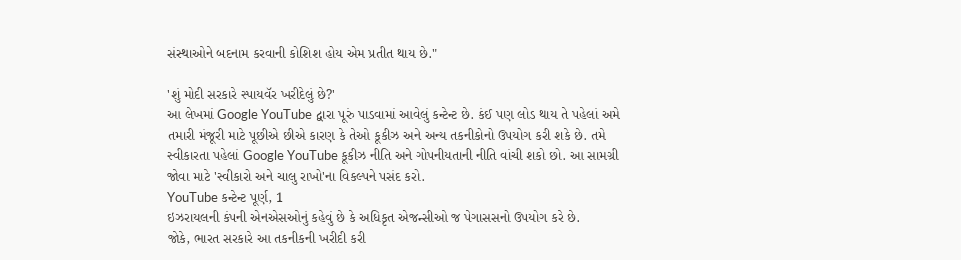સંસ્થાઓને બદનામ કરવાની કોશિશ હોય એમ પ્રતીત થાય છે."

'શું મોદી સરકારે સ્પાયવૅર ખરીદેલું છે?'
આ લેખમાં Google YouTube દ્વારા પૂરું પાડવામાં આવેલું કન્ટેન્ટ છે. કંઈ પણ લોડ થાય તે પહેલાં અમે તમારી મંજૂરી માટે પૂછીએ છીએ કારણ કે તેઓ કૂકીઝ અને અન્ય તકનીકોનો ઉપયોગ કરી શકે છે. તમે સ્વીકારતા પહેલાં Google YouTube કૂકીઝ નીતિ અને ગોપનીયતાની નીતિ વાંચી શકો છો. આ સામગ્રી જોવા માટે 'સ્વીકારો અને ચાલુ રાખો'ના વિકલ્પને પસંદ કરો.
YouTube કન્ટેન્ટ પૂર્ણ, 1
ઇઝરાયલની કંપની એનએસઓનું કહેવું છે કે અધિકૃત એજન્સીઓ જ પેગાસસનો ઉપયોગ કરે છે.
જોકે, ભારત સરકારે આ તકનીકની ખરીદી કરી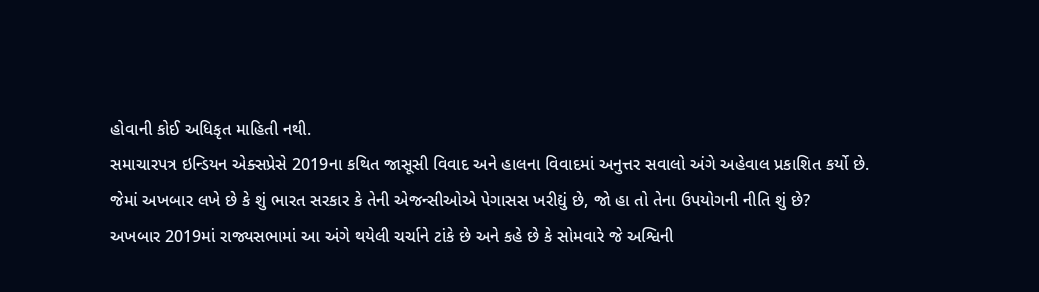હોવાની કોઈ અધિકૃત માહિતી નથી.
સમાચારપત્ર ઇન્ડિયન એક્સપ્રેસે 2019ના કથિત જાસૂસી વિવાદ અને હાલના વિવાદમાં અનુત્તર સવાલો અંગે અહેવાલ પ્રકાશિત કર્યો છે.
જેમાં અખબાર લખે છે કે શું ભારત સરકાર કે તેની એજન્સીઓએ પેગાસસ ખરીદ્યું છે, જો હા તો તેના ઉપયોગની નીતિ શું છે?
અખબાર 2019માં રાજ્યસભામાં આ અંગે થયેલી ચર્ચાને ટાંકે છે અને કહે છે કે સોમવારે જે અશ્વિની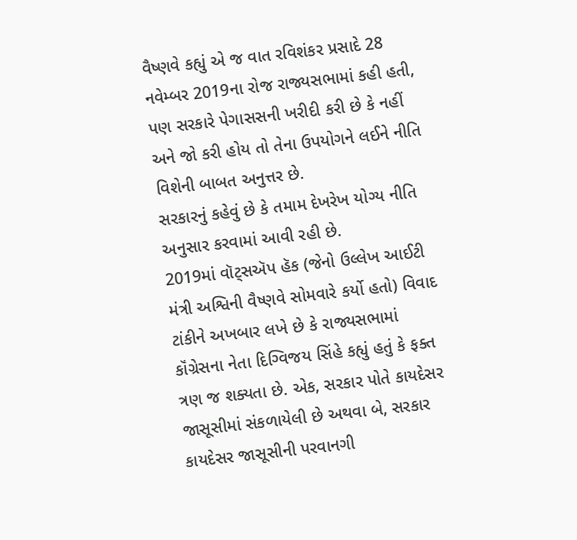વૈષ્ણવે કહ્યું એ જ વાત રવિશંકર પ્રસાદે 28 નવેમ્બર 2019ના રોજ રાજ્યસભામાં કહી હતી, પણ સરકારે પેગાસસની ખરીદી કરી છે કે નહીં અને જો કરી હોય તો તેના ઉપયોગને લઈને નીતિ વિશેની બાબત અનુત્તર છે.
સરકારનું કહેવું છે કે તમામ દેખરેખ યોગ્ય નીતિ અનુસાર કરવામાં આવી રહી છે.
2019માં વૉટ્સઍપ હૅક (જેનો ઉલ્લેખ આઈટી મંત્રી અશ્વિની વૈષ્ણવે સોમવારે કર્યો હતો) વિવાદ ટાંકીને અખબાર લખે છે કે રાજ્યસભામાં કૉંગ્રેસના નેતા દિગ્વિજય સિંહે કહ્યું હતું કે ફક્ત ત્રણ જ શક્યતા છે. એક, સરકાર પોતે કાયદેસર જાસૂસીમાં સંકળાયેલી છે અથવા બે, સરકાર કાયદેસર જાસૂસીની પરવાનગી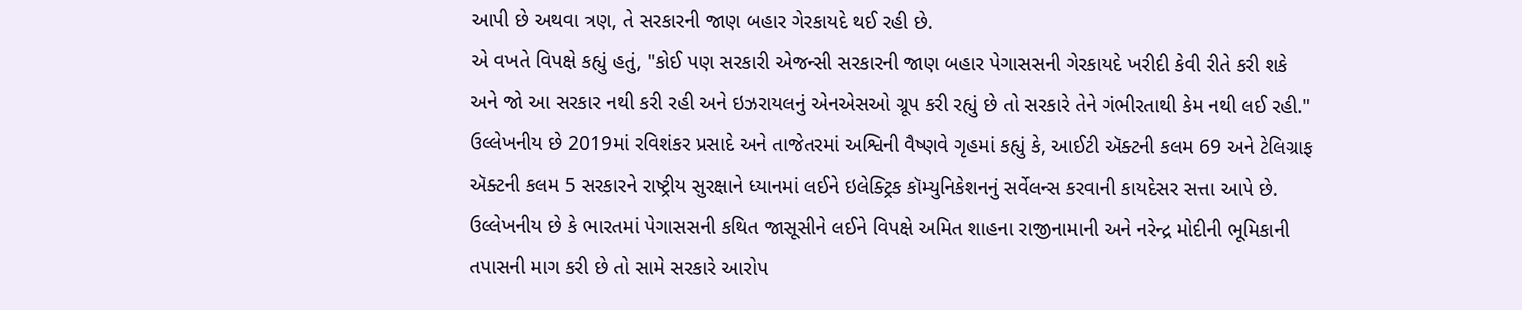આપી છે અથવા ત્રણ, તે સરકારની જાણ બહાર ગેરકાયદે થઈ રહી છે.
એ વખતે વિપક્ષે કહ્યું હતું, "કોઈ પણ સરકારી એજન્સી સરકારની જાણ બહાર પેગાસસની ગેરકાયદે ખરીદી કેવી રીતે કરી શકે અને જો આ સરકાર નથી કરી રહી અને ઇઝરાયલનું એનએસઓ ગ્રૂપ કરી રહ્યું છે તો સરકારે તેને ગંભીરતાથી કેમ નથી લઈ રહી."
ઉલ્લેખનીય છે 2019માં રવિશંકર પ્રસાદે અને તાજેતરમાં અશ્વિની વૈષ્ણવે ગૃહમાં કહ્યું કે, આઈટી ઍક્ટની કલમ 69 અને ટેલિગ્રાફ ઍક્ટની કલમ 5 સરકારને રાષ્ટ્રીય સુરક્ષાને ધ્યાનમાં લઈને ઇલેક્ટ્રિક કૉમ્યુનિકેશનનું સર્વેલન્સ કરવાની કાયદેસર સત્તા આપે છે.
ઉલ્લેખનીય છે કે ભારતમાં પેગાસસની કથિત જાસૂસીને લઈને વિપક્ષે અમિત શાહના રાજીનામાની અને નરેન્દ્ર મોદીની ભૂમિકાની તપાસની માગ કરી છે તો સામે સરકારે આરોપ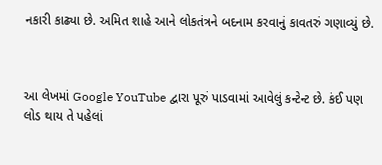નકારી કાઢ્યા છે. અમિત શાહે આને લોકતંત્રને બદનામ કરવાનું કાવતરું ગણાવ્યું છે.



આ લેખમાં Google YouTube દ્વારા પૂરું પાડવામાં આવેલું કન્ટેન્ટ છે. કંઈ પણ લોડ થાય તે પહેલાં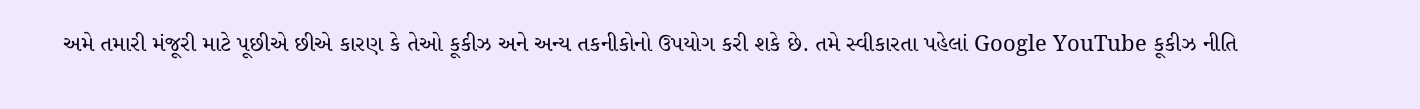અમે તમારી મંજૂરી માટે પૂછીએ છીએ કારણ કે તેઓ કૂકીઝ અને અન્ય તકનીકોનો ઉપયોગ કરી શકે છે. તમે સ્વીકારતા પહેલાં Google YouTube કૂકીઝ નીતિ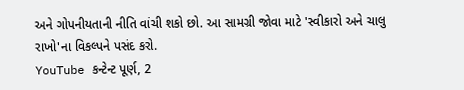અને ગોપનીયતાની નીતિ વાંચી શકો છો. આ સામગ્રી જોવા માટે 'સ્વીકારો અને ચાલુ રાખો'ના વિકલ્પને પસંદ કરો.
YouTube કન્ટેન્ટ પૂર્ણ, 2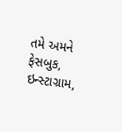તમે અમને ફેસબુક, ઇન્સ્ટાગ્રામ,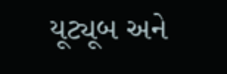યૂટ્યૂબ અને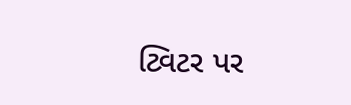ટ્વિટર પર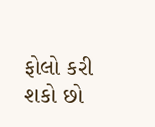ફોલો કરી શકો છો